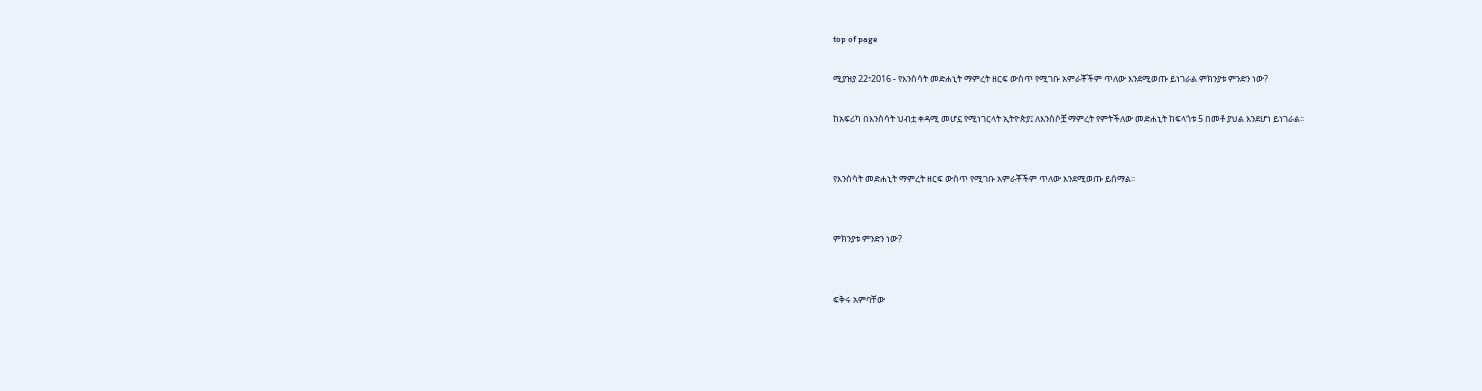top of page

ሚያዝያ 22፣2016 - የእንስሳት መድሐኒት ማምረት ዘርፍ ውስጥ የሚገቡ አምራቾችም ጥለው እንደሚወጡ ይነገራል ምክንያቱ ምንድን ነው?

ከአፍሪካ በእንስሳት ህብቷ ቀዳሚ መሆኗ የሚነገርላት ኢትዮጵያ፤ ለእንስሶቿ ማምረት የምትችለው መድሐኒት ከፍላጎቱ 5 በመቶ ያህል እንደሆነ ይነገራል፡፡


የእንስሳት መድሐኒት ማምረት ዘርፍ ውስጥ የሚገቡ አምራቾችም ጥለው እንደሚወጡ ይሰማል፡፡


ምክንያቱ ምንድን ነው?


ፍቅሩ አምባቸው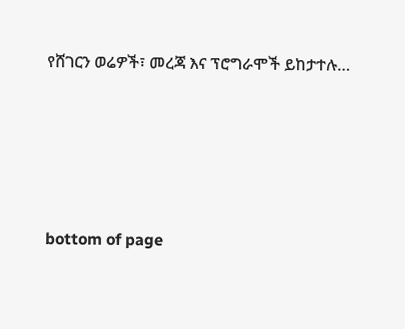የሸገርን ወሬዎች፣ መረጃ እና ፕሮግራሞች ይከታተሉ…





bottom of page